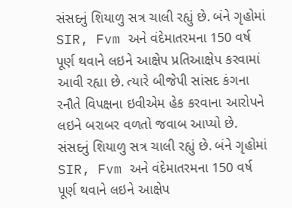સંસદનું શિયાળુ સત્ર ચાલી રહ્યું છે. બંને ગૃહોમાં SIR, Fvm અને વંદેમાતરમના 150 વર્ષ પૂર્ણ થવાને લઇને આક્ષેપ પ્રતિઆક્ષેપ કરવામાં આવી રહ્યા છે. ત્યારે બીજેપી સાંસદ કંગના રનૌતે વિપક્ષના ઇવીએમ હેક કરવાના આરોપને લઇને બરાબર વળતો જવાબ આપ્યો છે.
સંસદનું શિયાળુ સત્ર ચાલી રહ્યું છે. બંને ગૃહોમાં SIR, Fvm અને વંદેમાતરમના 150 વર્ષ પૂર્ણ થવાને લઇને આક્ષેપ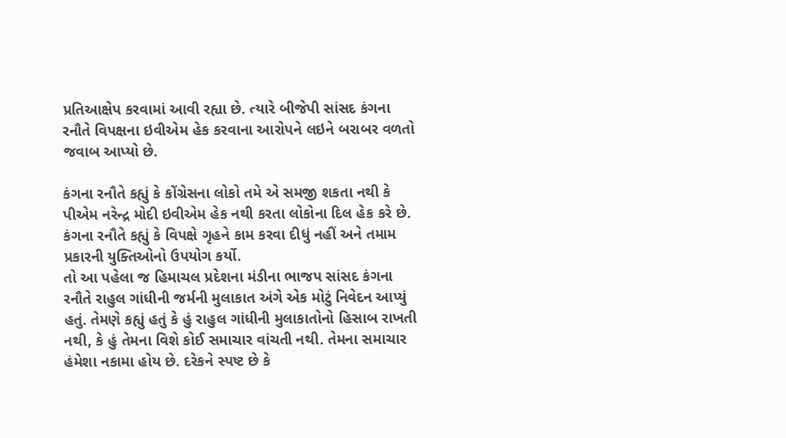પ્રતિઆક્ષેપ કરવામાં આવી રહ્યા છે. ત્યારે બીજેપી સાંસદ કંગના રનૌતે વિપક્ષના ઇવીએમ હેક કરવાના આરોપને લઇને બરાબર વળતો જવાબ આપ્યો છે.

કંગના રનૌતે કહ્યું કે કોંગ્રેસના લોકો તમે એ સમજી શકતા નથી કે પીએમ નરેન્દ્ર મોદી ઇવીએમ હેક નથી કરતા લોકોના દિલ હેક કરે છે. કંગના રનૌતે કહ્યું કે વિપક્ષે ગૃહને કામ કરવા દીધું નહીં અને તમામ પ્રકારની યુક્તિઓનો ઉપયોગ કર્યો.
તો આ પહેલા જ હિમાચલ પ્રદેશના મંડીના ભાજપ સાંસદ કંગના રનૌતે રાહુલ ગાંધીની જર્મની મુલાકાત અંગે એક મોટું નિવેદન આપ્યું હતું. તેમણે કહ્યું હતું કે હું રાહુલ ગાંધીની મુલાકાતોનો હિસાબ રાખતી નથી, કે હું તેમના વિશે કોઈ સમાચાર વાંચતી નથી. તેમના સમાચાર હંમેશા નકામા હોય છે. દરેકને સ્પષ્ટ છે કે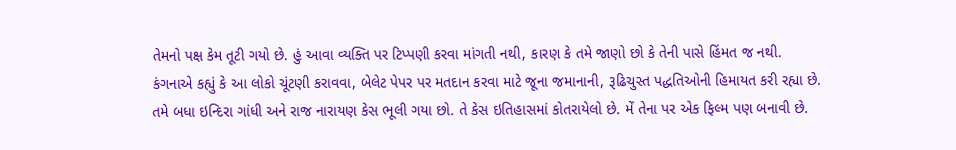તેમનો પક્ષ કેમ તૂટી ગયો છે. હું આવા વ્યક્તિ પર ટિપ્પણી કરવા માંગતી નથી, કારણ કે તમે જાણો છો કે તેની પાસે હિંમત જ નથી.
કંગનાએ કહ્યું કે આ લોકો ચૂંટણી કરાવવા, બેલેટ પેપર પર મતદાન કરવા માટે જૂના જમાનાની, રૂઢિચુસ્ત પદ્ધતિઓની હિમાયત કરી રહ્યા છે. તમે બધા ઇન્દિરા ગાંધી અને રાજ નારાયણ કેસ ભૂલી ગયા છો. તે કેસ ઇતિહાસમાં કોતરાયેલો છે. મેં તેના પર એક ફિલ્મ પણ બનાવી છે.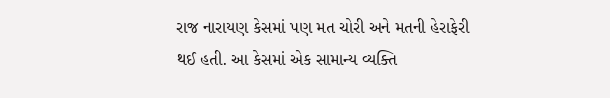રાજ નારાયણ કેસમાં પણ મત ચોરી અને મતની હેરાફેરી થઈ હતી. આ કેસમાં એક સામાન્ય વ્યક્તિ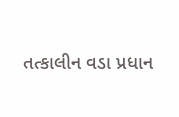તત્કાલીન વડા પ્રધાન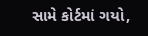સામે કોર્ટમાં ગયો,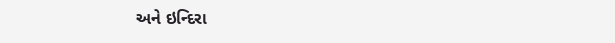અને ઇન્દિરા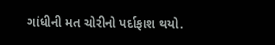ગાંધીની મત ચોરીનો પર્દાફાશ થયો.